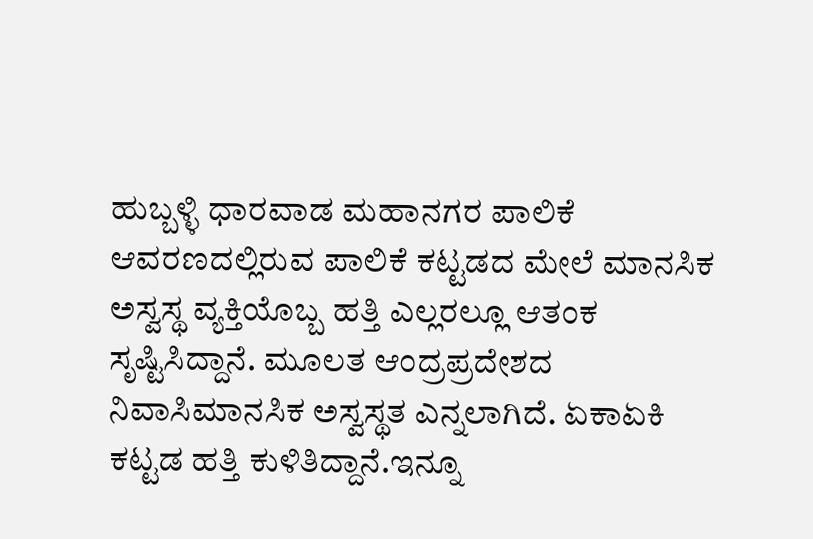ಹುಬ್ಬಳ್ಳಿ ಧಾರವಾಡ ಮಹಾನಗರ ಪಾಲಿಕೆ ಆವರಣದಲ್ಲಿರುವ ಪಾಲಿಕೆ ಕಟ್ಟಡದ ಮೇಲೆ ಮಾನಸಿಕ
ಅಸ್ವಸ್ಥ ವ್ಯಕ್ತಿಯೊಬ್ಬ ಹತ್ತಿ ಎಲ್ಲರಲ್ಲೂ ಆತಂಕ ಸೃಷ್ಟಿಸಿದ್ದಾನೆ. ಮೂಲತ ಆಂದ್ರಪ್ರದೇಶದ ನಿವಾಸಿಮಾನಸಿಕ ಅಸ್ವಸ್ಥತ ಎನ್ನಲಾಗಿದೆ. ಏಕಾಏಕಿ ಕಟ್ಟಡ ಹತ್ತಿ ಕುಳಿತಿದ್ದಾನೆ.ಇನ್ನೂ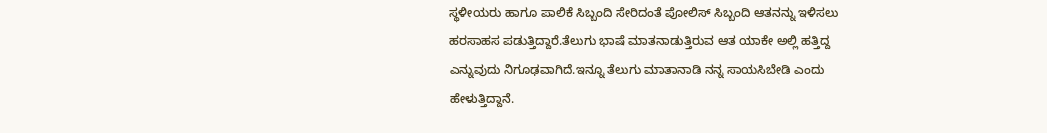ಸ್ಥಳೀಯರು ಹಾಗೂ ಪಾಲಿಕೆ ಸಿಬ್ಬಂದಿ ಸೇರಿದಂತೆ ಪೋಲಿಸ್ ಸಿಬ್ಬಂದಿ ಆತನನ್ನು ಇಳಿಸಲು ಹರಸಾಹಸ ಪಡುತ್ತಿದ್ದಾರೆ.ತೆಲುಗು ಭಾಷೆ ಮಾತನಾಡುತ್ತಿರುವ ಆತ ಯಾಕೇ ಅಲ್ಲಿ ಹತ್ತಿದ್ದ ಎನ್ನುವುದು ನಿಗೂಢವಾಗಿದೆ.ಇನ್ನೂ ತೆಲುಗು ಮಾತಾನಾಡಿ ನನ್ನ ಸಾಯಸಿಬೇಡಿ ಎಂದು ಹೇಳುತ್ತಿದ್ದಾನೆ.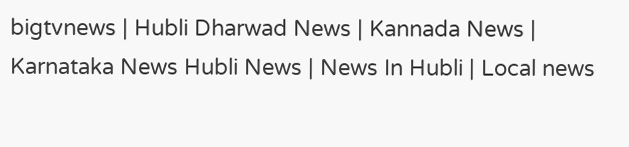bigtvnews | Hubli Dharwad News | Kannada News | Karnataka News Hubli News | News In Hubli | Local news